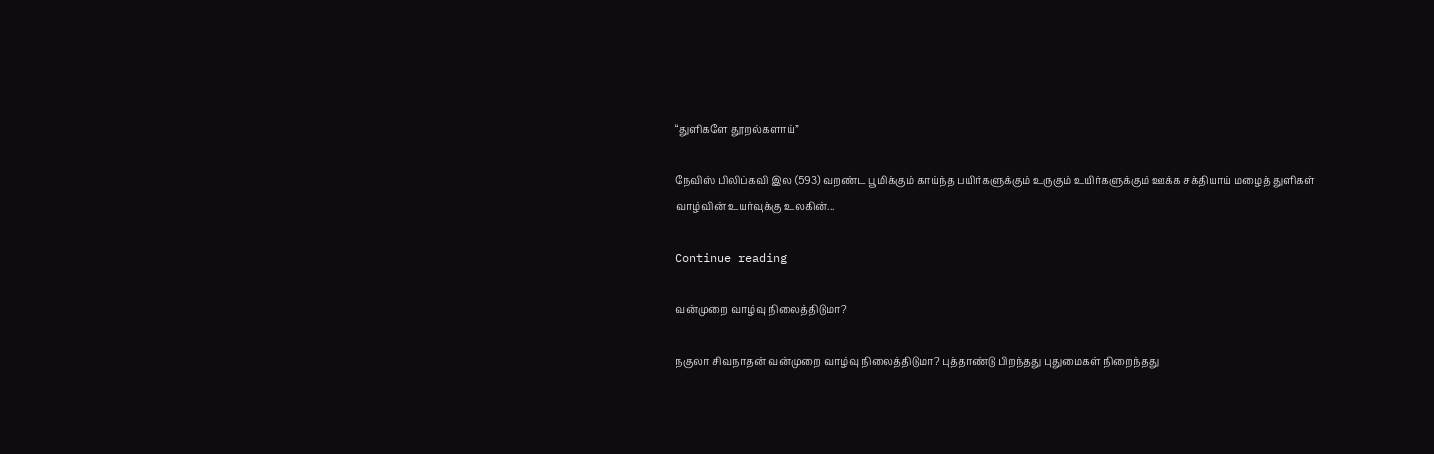“துளிகளே தூறல்களாய்”

நேவிஸ் பிலிப்கவி இல (593) வறண்ட பூமிக்கும் காய்ந்த பயிர்களுக்கும் உருகும் உயிர்களுக்கும் ஊக்க சக்தியாய் மழைத் துளிகள் வாழ்வின் உயர்வுக்கு உலகின்...

Continue reading

வன்முறை வாழ்வு நிலைத்திடுமா?

நகுலா சிவநாதன் வன்முறை வாழ்வு நிலைத்திடுமா? புத்தாண்டு பிறந்தது புதுமைகள் நிறைந்தது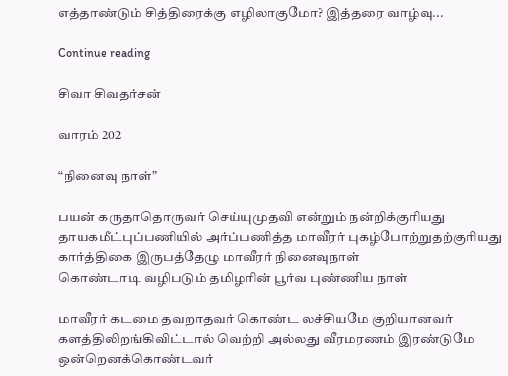எத்தாண்டும் சித்திரைக்கு எழிலாகுமோ? இத்தரை வாழ்வு...

Continue reading

சிவா சிவதர்சன்

வாரம் 202

“நினைவு நாள்”

பயன் கருதாதொருவர் செய்யுமுதவி என்றும் நன்றிக்குரியது
தாயகமீட்புப்பணியில் அர்ப்பணித்த மாவீரர் புகழ்போற்றுதற்குரியது
கார்த்திகை இருபத்தேழு மாவீரர் நினைவுநாள்
கொண்டாடி வழிபடும் தமிழரின் பூர்வ புண்ணிய நாள்

மாவீரர் கடமை தவறாதவர் கொண்ட லச்சியமே குறியானவர்
களத்திலிறங்கிவிட்டால் வெற்றி அல்லது வீரமரணம் இரண்டுமே ஒன்றெனக்கொண்டவர்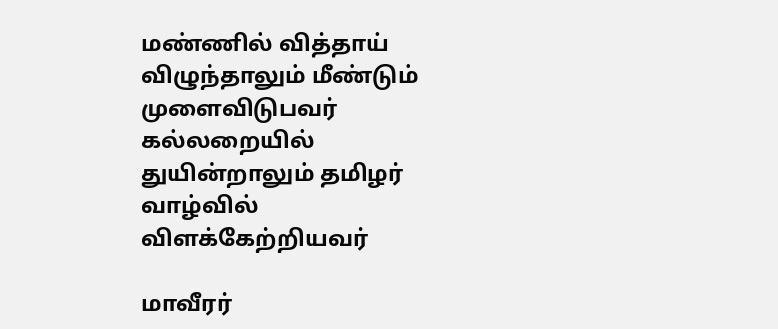மண்ணில் வித்தாய் விழுந்தாலும் மீண்டும் முளைவிடுபவர்
கல்லறையில் துயின்றாலும் தமிழர் வாழ்வில் விளக்கேற்றியவர்

மாவீரர்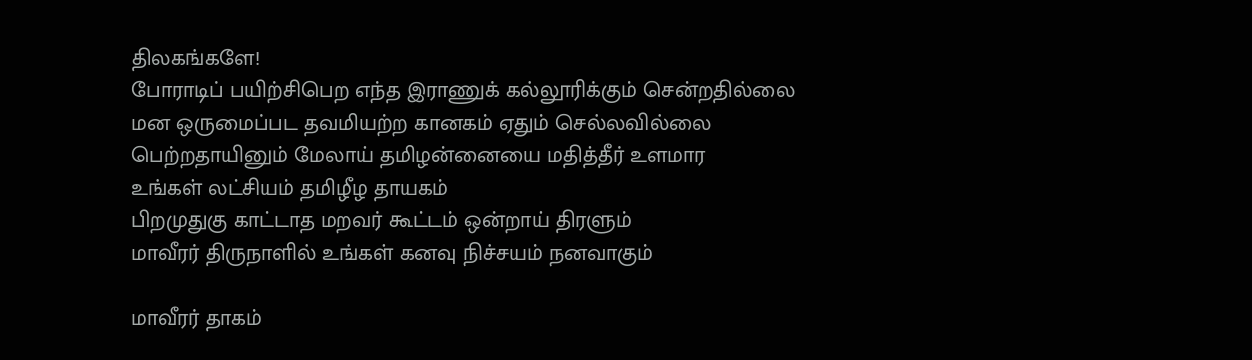திலகங்களே!
போராடிப் பயிற்சிபெற எந்த இராணுக் கல்லூரிக்கும் சென்றதில்லை
மன ஒருமைப்பட தவமியற்ற கானகம் ஏதும் செல்லவில்லை
பெற்றதாயினும் மேலாய் தமிழன்னையை மதித்தீர் உளமார
உங்கள் லட்சியம் தமிழீழ தாயகம்
பிறமுதுகு காட்டாத மறவர் கூட்டம் ஒன்றாய் திரளும்
மாவீரர் திருநாளில் உங்கள் கனவு நிச்சயம் நனவாகும்

மாவீரர் தாகம்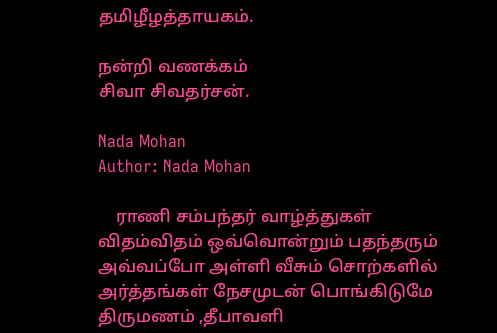தமிழீழத்தாயகம்.

நன்றி வணக்கம்
சிவா சிவதர்சன்.

Nada Mohan
Author: Nada Mohan

    ராணி சம்பந்தர் வாழ்த்துகள் விதம்விதம் ஒவ்வொன்றும் பதந்தரும் அவ்வப்போ அள்ளி வீசும் சொற்களில் அர்த்தங்கள் நேசமுடன் பொங்கிடுமே திருமணம் ,தீபாவளி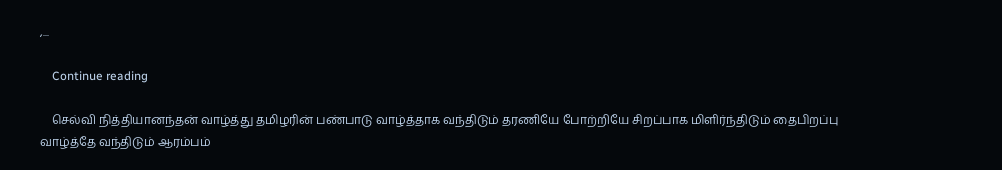,...

    Continue reading

    செல்வி நித்தியானந்தன் வாழ்த்து தமிழரின் பண்பாடு வாழ்த்தாக வந்திடும் தரணியே போற்றியே சிறப்பாக மிளிர்ந்திடும் தைபிறப்பு வாழ்த்தே வந்திடும் ஆரம்பம்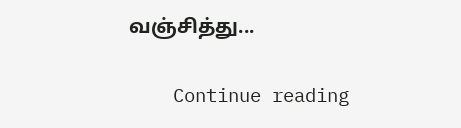வஞ்சித்து...

    Continue reading